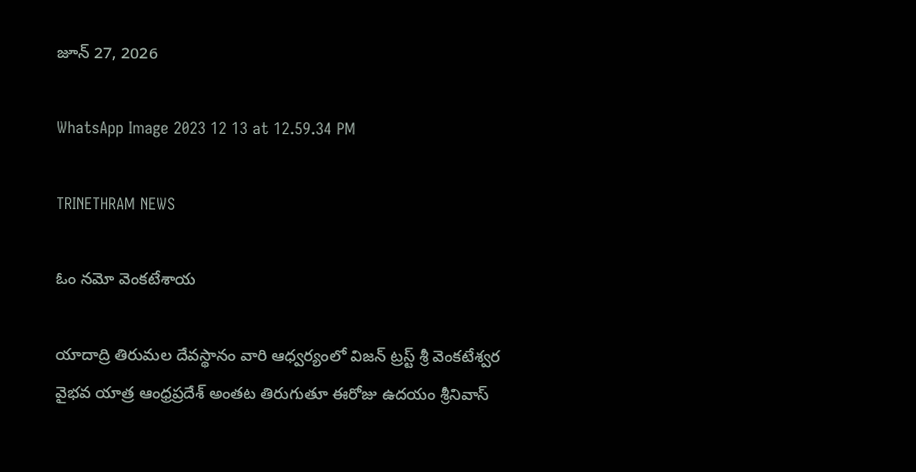జూన్ 27, 2026

WhatsApp Image 2023 12 13 at 12.59.34 PM

TRINETHRAM NEWS

ఓం నమో వెంకటేశాయ

యాదాద్రి తిరుమల దేవస్థానం వారి ఆధ్వర్యంలో విజన్ ట్రస్ట్ శ్రీ వెంకటేశ్వర వైభవ యాత్ర ఆంధ్రప్రదేశ్ అంతట తిరుగుతూ ఈరోజు ఉదయం శ్రీనివాస్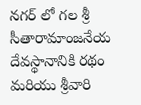నగర్ లో గల శ్రీ సీతారామాంజనేయ దేవస్థానానికి రథం మరియు శ్రీవారి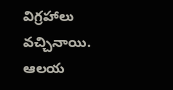విగ్రహాలు వచ్చినాయి. ఆలయ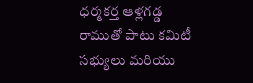ధర్మకర్త ఆళ్లగడ్డ రాముతో పాటు కమిటీ సభ్యులు మరియు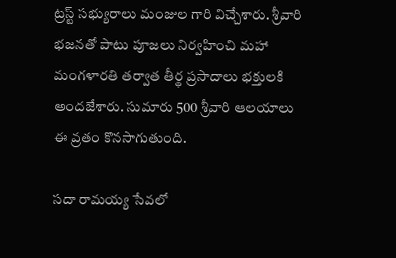ట్రస్ట్ సభ్యురాలు మంజుల గారి విచ్చేశారు. శ్రీవారి భజనతో పాటు పూజలు నిర్వహించి మహా మంగళారతి తర్వాత తీర్థ ప్రసాదాలు భక్తులకి అందజేశారు. సుమారు 500 శ్రీవారి ఆలయాలు ఈ వ్రతం కొనసాగుతుంది.

సదా రామయ్య సేవలో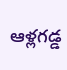ఆళ్లగడ్డ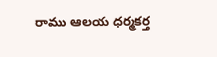రాము ఆలయ ధర్మకర్త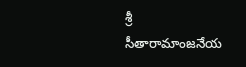శ్రీ సీతారామాంజనేయ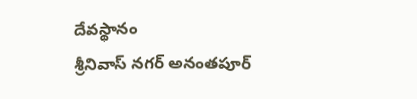దేవస్థానం
శ్రీనివాస్ నగర్ అనంతపూర్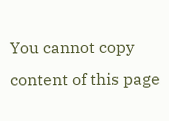You cannot copy content of this page